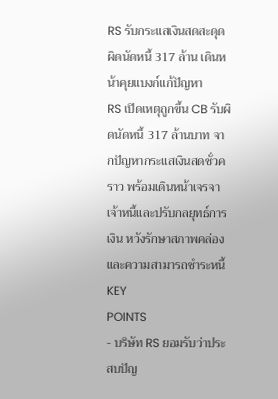RS รับกระแสเงินสดสะดุด ผิดนัดหนี้ 317 ล้าน เดินหน้าคุยแบงก์แก้ปัญหา
RS เปิดเหตุถูกขึ้น CB รับผิดนัดหนี้ 317 ล้านบาท จากปัญหากระแสเงินสดชั่วคราว พร้อมเดินหน้าเจรจาเจ้าหนี้และปรับกลยุทธ์การเงิน หวังรักษาสภาพคล่องและความสามารถชำระหนี้
KEY
POINTS
- บริษัท RS ยอมรับว่าประสบปัญ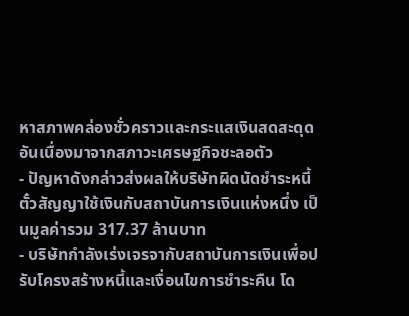หาสภาพคล่องชั่วคราวและกระแสเงินสดสะดุด อันเนื่องมาจากสภาวะเศรษฐกิจชะลอตัว
- ปัญหาดังกล่าวส่งผลให้บริษัทผิดนัดชำระหนี้ตั๋วสัญญาใช้เงินกับสถาบันการเงินแห่งหนึ่ง เป็นมูลค่ารวม 317.37 ล้านบาท
- บริษัทกำลังเร่งเจรจากับสถาบันการเงินเพื่อปรับโครงสร้างหนี้และเงื่อนไขการชำระคืน โด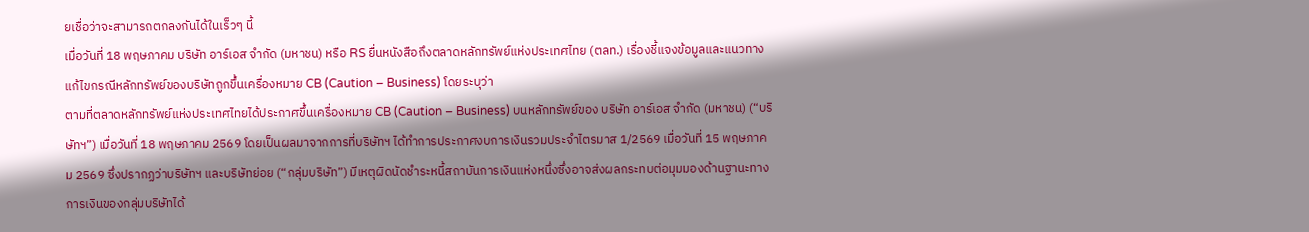ยเชื่อว่าจะสามารถตกลงกันได้ในเร็วๆ นี้
เมื่อวันที่ 18 พฤษภาคม บริษัท อาร์เอส จำกัด (มหาชน) หรือ RS ยื่นหนังสือถึงตลาดหลักทรัพย์แห่งประเทศไทย (ตลท.) เรื่องชี้แจงข้อมูลและแนวทางแก้ไขกรณีหลักทรัพย์ของบริษัทถูกขึ้นเครื่องหมาย CB (Caution – Business) โดยระบุว่า
ตามที่ตลาดหลักทรัพย์แห่งประเทศไทยได้ประกาศขึ้นเครื่องหมาย CB (Caution – Business) บนหลักทรัพย์ของ บริษัท อาร์เอส จำกัด (มหาชน) (“บริษัทฯ”) เมื่อวันที่ 18 พฤษภาคม 2569 โดยเป็นผลมาจากการที่บริษัทฯ ได้ทำการประกาศงบการเงินรวมประจำไตรมาส 1/2569 เมื่อวันที่ 15 พฤษภาคม 2569 ซึ่งปรากฏว่าบริษัทฯ และบริษัทย่อย (“กลุ่มบริษัท”) มีเหตุผิดนัดชำระหนี้สถาบันการเงินแห่งหนึ่งซึ่งอาจส่งผลกระทบต่อมุมมองด้านฐานะทางการเงินของกลุ่มบริษัทได้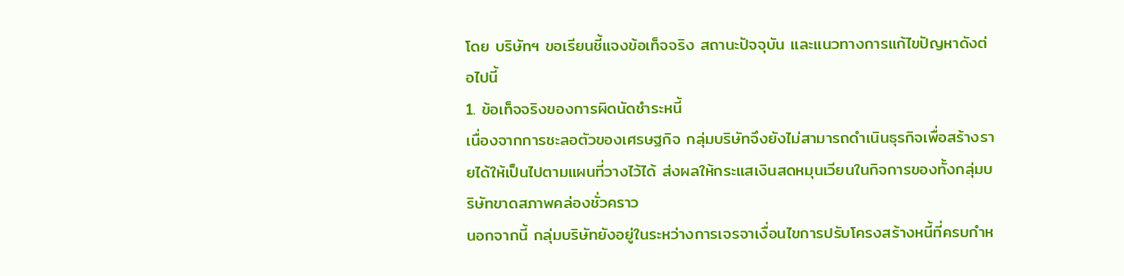โดย บริษัทฯ ขอเรียนชี้แจงข้อเท็จจริง สถานะปัจจุบัน และแนวทางการแก้ไขปัญหาดังต่อไปนี้
1. ข้อเท็จจริงของการผิดนัดชำระหนี้
เนื่องจากการชะลอตัวของเศรษฐกิจ กลุ่มบริษัทจึงยังไม่สามารถดำเนินธุรกิจเพื่อสร้างรายได้ให้เป็นไปตามแผนที่วางไว้ได้ ส่งผลให้กระแสเงินสดหมุนเวียนในกิจการของทั้งกลุ่มบริษัทขาดสภาพคล่องชั่วคราว
นอกจากนี้ กลุ่มบริษัทยังอยู่ในระหว่างการเจรจาเงื่อนไขการปรับโครงสร้างหนี้ที่ครบกำห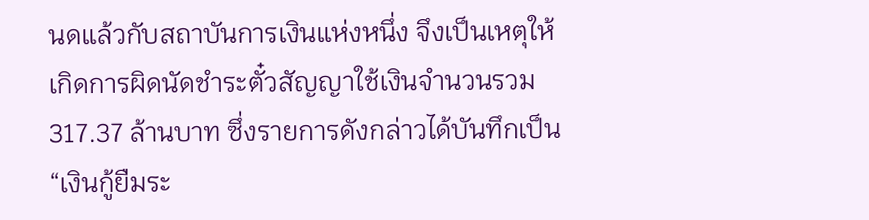นดแล้วกับสถาบันการเงินแห่งหนึ่ง จึงเป็นเหตุให้เกิดการผิดนัดชำระตั๋วสัญญาใช้เงินจำนวนรวม 317.37 ล้านบาท ซึ่งรายการดังกล่าวได้บันทึกเป็น “เงินกู้ยืมระ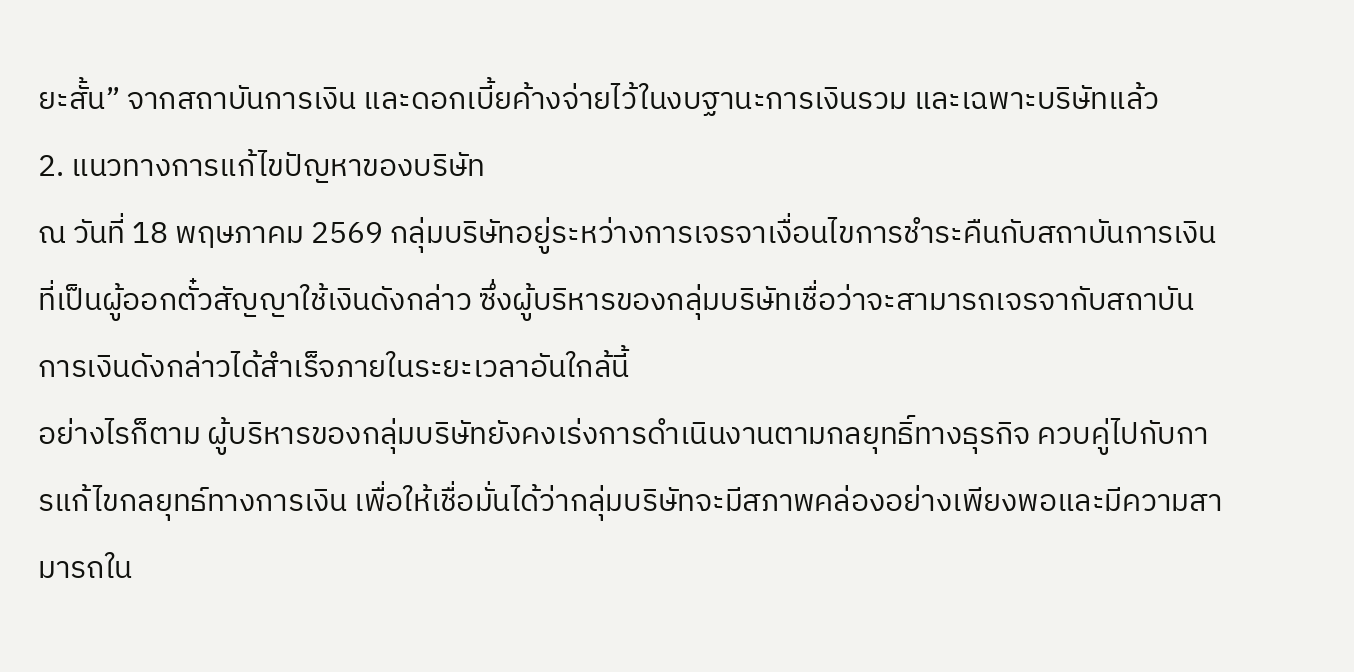ยะสั้น” จากสถาบันการเงิน และดอกเบี้ยค้างจ่ายไว้ในงบฐานะการเงินรวม และเฉพาะบริษัทแล้ว
2. แนวทางการแก้ไขปัญหาของบริษัท
ณ วันที่ 18 พฤษภาคม 2569 กลุ่มบริษัทอยู่ระหว่างการเจรจาเงื่อนไขการชำระคืนกับสถาบันการเงินที่เป็นผู้ออกตั๋วสัญญาใช้เงินดังกล่าว ซึ่งผู้บริหารของกลุ่มบริษัทเชื่อว่าจะสามารถเจรจากับสถาบันการเงินดังกล่าวได้สำเร็จภายในระยะเวลาอันใกล้นี้
อย่างไรก็ตาม ผู้บริหารของกลุ่มบริษัทยังคงเร่งการดำเนินงานตามกลยุทธิ์ทางธุรกิจ ควบคู่ไปกับการแก้ไขกลยุทธ์ทางการเงิน เพื่อให้เชื่อมั่นได้ว่ากลุ่มบริษัทจะมีสภาพคล่องอย่างเพียงพอและมีความสามารถใน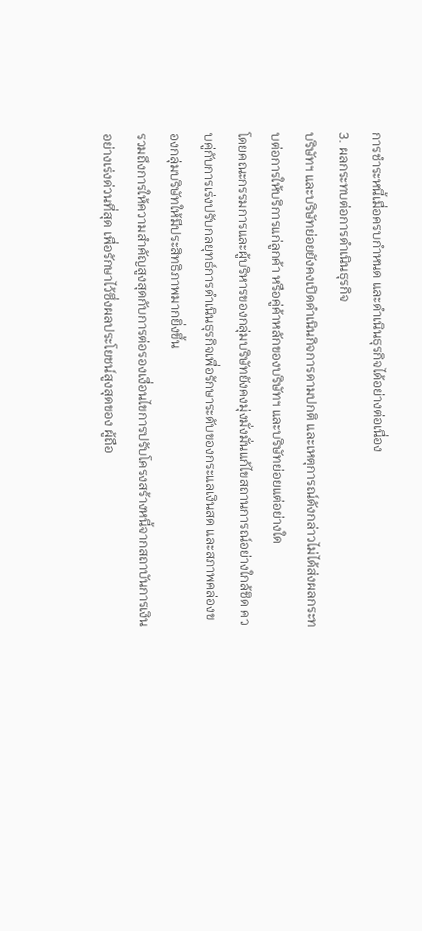การชำระหนี้เมื่อครบกำหนด และดำเนินธุรกิจได้อย่างต่อเนื่อง
3. ผลกระทบต่อการดำเนินธุรกิจ
บริษัทฯ และบริษัทย่อยยังคงเปิดดำเนินกิจการดามปกติ และเหตุการณ์ดังกล่าวไม่ได้ส่งผลกระทบต่อการให้บริการแก่ลูกค้า หรือคู่ค้าหลักของบริษัทฯ และบริษัทย่อยแต่อย่างใด
โดยคณะกรรมการและผู้บริหารของกลุ่มบริษัทยังคงมุ่งมั่งมั่นแก้ไขสถานการณ์อย่างใกล้ชิด ควบคู่กับการเร่งปรับกลยุทธ์การดำเนินธุรกิจเพื่อรักษาระดับของกระแลเงินสด และสภาพคล่องของกลุ่มบริษัทให้มีประสิทธิภาพมากยิ่งขึ้น
รวมถึงการให้ความสำคัญสูงสุดกับการต่อรองเงื่อนไขการปรับโครงสร้างหนี้จากสถาบันการเงินอย่างเร่งด่วนที่สุด เพื่อรักษาไว้ซึ่งผลประโยชน์สูงสุดของ ผู้ถือ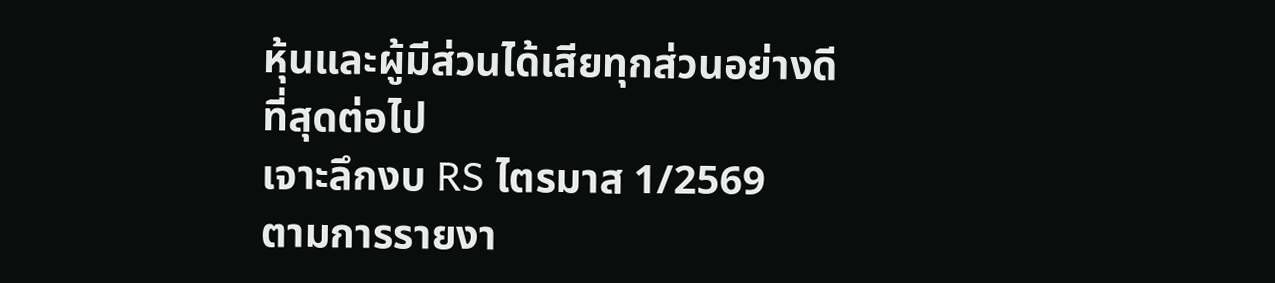หุ้นและผู้มีส่วนได้เสียทุกส่วนอย่างดีที่สุดต่อไป
เจาะลึกงบ RS ไตรมาส 1/2569
ตามการรายงา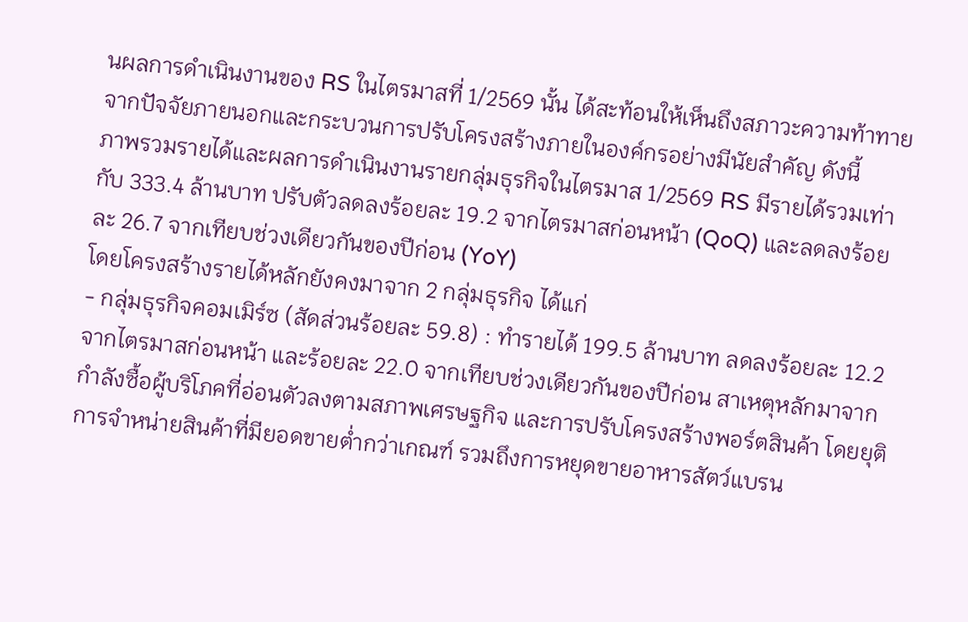นผลการดำเนินงานของ RS ในไตรมาสที่ 1/2569 นั้น ได้สะท้อนให้เห็นถึงสภาวะความท้าทายจากปัจจัยภายนอกและกระบวนการปรับโครงสร้างภายในองค์กรอย่างมีนัยสำคัญ ดังนี้
ภาพรวมรายได้และผลการดำเนินงานรายกลุ่มธุรกิจในไตรมาส 1/2569 RS มีรายได้รวมเท่ากับ 333.4 ล้านบาท ปรับตัวลดลงร้อยละ 19.2 จากไตรมาสก่อนหน้า (QoQ) และลดลงร้อยละ 26.7 จากเทียบช่วงเดียวกันของปีก่อน (YoY)
โดยโครงสร้างรายได้หลักยังคงมาจาก 2 กลุ่มธุรกิจ ได้แก่
- กลุ่มธุรกิจคอมเมิร์ซ (สัดส่วนร้อยละ 59.8) : ทำรายได้ 199.5 ล้านบาท ลดลงร้อยละ 12.2 จากไตรมาสก่อนหน้า และร้อยละ 22.0 จากเทียบช่วงเดียวกันของปีก่อน สาเหตุหลักมาจากกำลังซื้อผู้บริโภคที่อ่อนตัวลงตามสภาพเศรษฐกิจ และการปรับโครงสร้างพอร์ตสินค้า โดยยุติการจำหน่ายสินค้าที่มียอดขายต่ำกว่าเกณฑ์ รวมถึงการหยุดขายอาหารสัตว์แบรน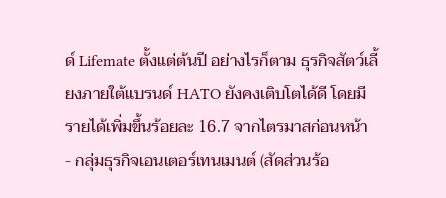ด์ Lifemate ตั้งแต่ต้นปี อย่างไรก็ตาม ธุรกิจสัตว์เลี้ยงภายใต้แบรนด์ HATO ยังคงเติบโตได้ดี โดยมีรายได้เพิ่มขึ้นร้อยละ 16.7 จากไตรมาสก่อนหน้า
- กลุ่มธุรกิจเอนเตอร์เทนเมนต์ (สัดส่วนร้อ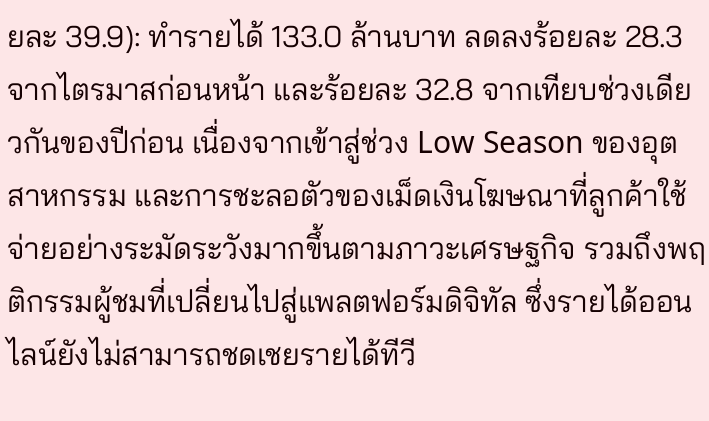ยละ 39.9): ทำรายได้ 133.0 ล้านบาท ลดลงร้อยละ 28.3 จากไตรมาสก่อนหน้า และร้อยละ 32.8 จากเทียบช่วงเดียวกันของปีก่อน เนื่องจากเข้าสู่ช่วง Low Season ของอุตสาหกรรม และการชะลอตัวของเม็ดเงินโฆษณาที่ลูกค้าใช้จ่ายอย่างระมัดระวังมากขึ้นตามภาวะเศรษฐกิจ รวมถึงพฤติกรรมผู้ชมที่เปลี่ยนไปสู่แพลตฟอร์มดิจิทัล ซึ่งรายได้ออนไลน์ยังไม่สามารถชดเชยรายได้ทีวี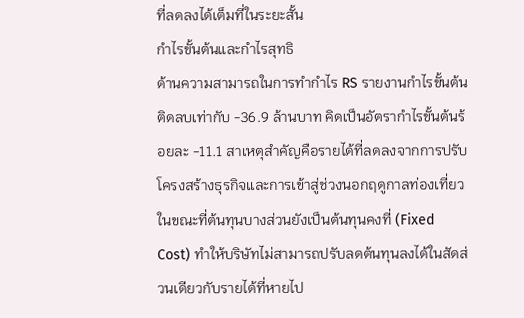ที่ลดลงได้เต็มที่ในระยะสั้น
กำไรขั้นต้นและกำไรสุทธิ
ด้านความสามารถในการทำกำไร RS รายงานกำไรขั้นต้นติดลบเท่ากับ -36.9 ล้านบาท คิดเป็นอัตรากำไรขั้นต้นร้อยละ -11.1 สาเหตุสำคัญคือรายได้ที่ลดลงจากการปรับโครงสร้างธุรกิจและการเข้าสู่ช่วงนอกฤดูกาลท่องเที่ยว ในขณะที่ต้นทุนบางส่วนยังเป็นต้นทุนคงที่ (Fixed Cost) ทำให้บริษัทไม่สามารถปรับลดต้นทุนลงได้ในสัดส่วนเดียวกับรายได้ที่หายไป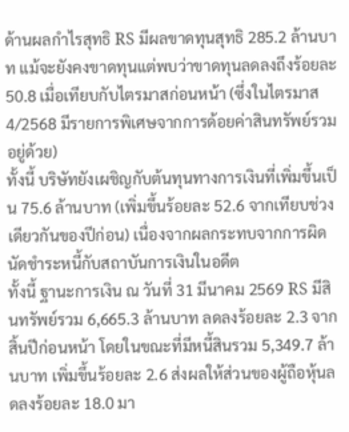ด้านผลกำไรสุทธิ RS มีผลขาดทุนสุทธิ 285.2 ล้านบาท แม้จะยังคงขาดทุนแต่พบว่าขาดทุนลดลงถึงร้อยละ 50.8 เมื่อเทียบกับไตรมาสก่อนหน้า (ซึ่งในไตรมาส 4/2568 มีรายการพิเศษจากการด้อยค่าสินทรัพย์รวมอยู่ด้วย)
ทั้งนี้ บริษัทยังเผชิญกับต้นทุนทางการเงินที่เพิ่มขึ้นเป็น 75.6 ล้านบาท (เพิ่มขึ้นร้อยละ 52.6 จากเทียบช่วงเดียวกันของปีก่อน) เนื่องจากผลกระทบจากการผิดนัดชำระหนี้กับสถาบันการเงินในอดีต
ทั้งนี้ ฐานะการเงิน ณ วันที่ 31 มีนาคม 2569 RS มีสินทรัพย์รวม 6,665.3 ล้านบาท ลดลงร้อยละ 2.3 จากสิ้นปีก่อนหน้า โดยในขณะที่มีหนี้สินรวม 5,349.7 ล้านบาท เพิ่มขึ้นร้อยละ 2.6 ส่งผลให้ส่วนของผู้ถือหุ้นลดลงร้อยละ 18.0 มา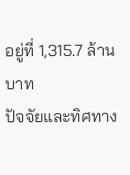อยู่ที่ 1,315.7 ล้านบาท
ปัจจัยและทิศทาง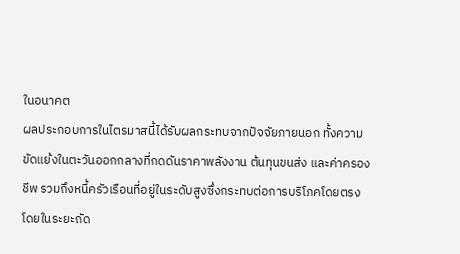ในอนาคต
ผลประกอบการในไตรมาสนี้ได้รับผลกระทบจากปัจจัยภายนอก ทั้งความขัดแย้งในตะวันออกกลางที่กดดันราคาพลังงาน ต้นทุนขนส่ง และค่าครองชีพ รวมถึงหนี้ครัวเรือนที่อยู่ในระดับสูงซึ่งกระทบต่อการบริโภคโดยตรง
โดยในระยะถัด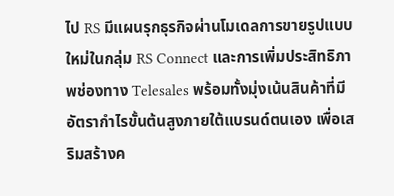ไป RS มีแผนรุกธุรกิจผ่านโมเดลการขายรูปแบบใหม่ในกลุ่ม RS Connect และการเพิ่มประสิทธิภาพช่องทาง Telesales พร้อมทั้งมุ่งเน้นสินค้าที่มีอัตรากำไรขั้นต้นสูงภายใต้แบรนด์ตนเอง เพื่อเสริมสร้างค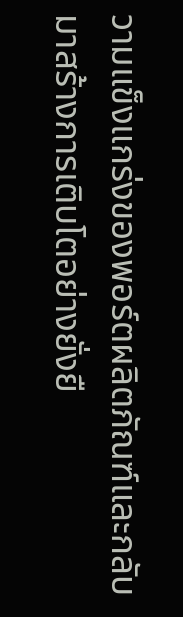วามแข็งแกร่งของพอร์ตผลิตภัณฑ์และกลับมาสร้างการเติบโตอย่างยั่งยื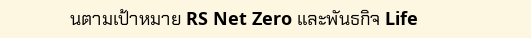นตามเป้าหมาย RS Net Zero และพันธกิจ Life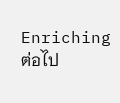Enriching ต่อไป